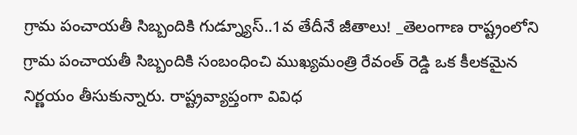గ్రామ పంచాయతీ సిబ్బందికి గుడ్న్యూస్..1వ తేదీనే జీతాలు! _తెలంగాణ రాష్ట్రంలోని గ్రామ పంచాయతీ సిబ్బందికి సంబంధించి ముఖ్యమంత్రి రేవంత్ రెడ్డి ఒక కీలకమైన నిర్ణయం తీసుకున్నారు. రాష్ట్రవ్యాప్తంగా వివిధ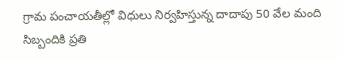గ్రామ పంచాయతీల్లో విధులు నిర్వహిస్తున్న దాదాపు 50 వేల మంది సిబ్బందికి ప్రతి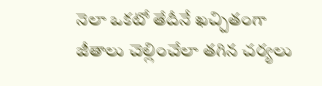నెలా ఒకటో తేదీనే ఖచ్చితంగా జీతాలు చెల్లించేలా తగిన చర్యలు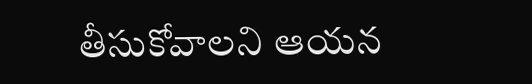తీసుకోవాలని ఆయన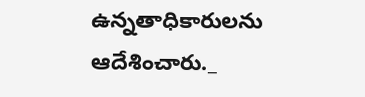ఉన్నతాధికారులను ఆదేశించారు._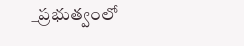_ప్రభుత్వంలో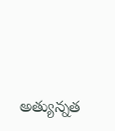అత్యున్నత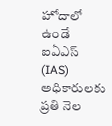హోదాలో ఉండే ఐఏఎస్ (IAS) అధికారులకు ప్రతి నెల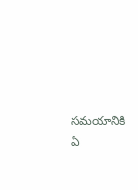సమయానికి ఏ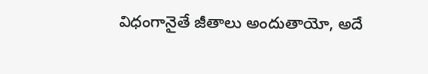విధంగానైతే జీతాలు అందుతాయో, అదే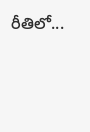రీతిలో...